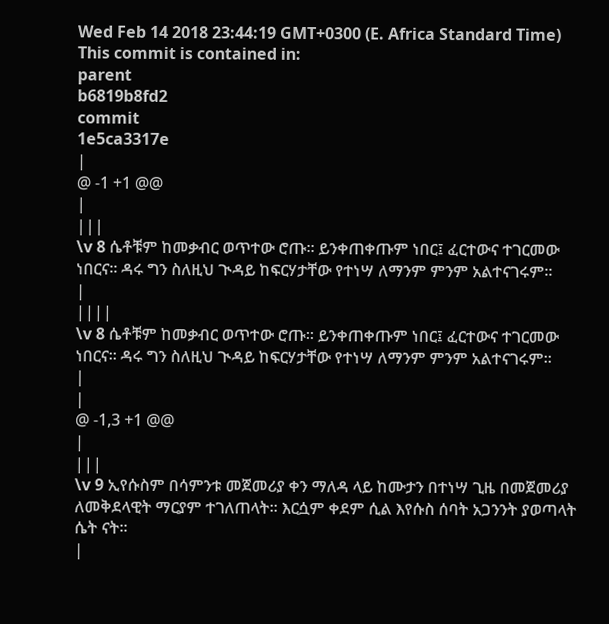Wed Feb 14 2018 23:44:19 GMT+0300 (E. Africa Standard Time)
This commit is contained in:
parent
b6819b8fd2
commit
1e5ca3317e
|
@ -1 +1 @@
|
|||
\v 8 ሴቶቹም ከመቃብር ወጥተው ሮጡ፡፡ ይንቀጠቀጡም ነበር፤ ፈርተውና ተገርመው ነበርና፡፡ ዳሩ ግን ስለዚህ ጒዳይ ከፍርሃታቸው የተነሣ ለማንም ምንም አልተናገሩም።
|
||||
\v 8 ሴቶቹም ከመቃብር ወጥተው ሮጡ፡፡ ይንቀጠቀጡም ነበር፤ ፈርተውና ተገርመው ነበርና፡፡ ዳሩ ግን ስለዚህ ጒዳይ ከፍርሃታቸው የተነሣ ለማንም ምንም አልተናገሩም።
|
|
@ -1,3 +1 @@
|
|||
\v 9 ኢየሱስም በሳምንቱ መጀመሪያ ቀን ማለዳ ላይ ከሙታን በተነሣ ጊዜ በመጀመሪያ ለመቅደላዊት ማርያም ተገለጠላት፡፡ እርሷም ቀደም ሲል እየሱስ ሰባት አጋንንት ያወጣላት ሴት ናት፡፡
|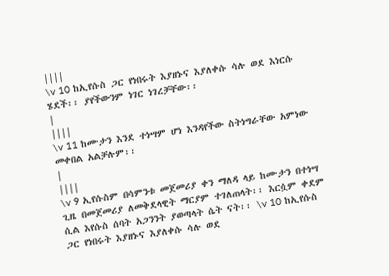||||
\v 10 ከኢየሱስ ጋር የነበሩት እያዘኑና እያለቀሱ ሳሉ ወደ እነርሱ ሄደች፡፡ ያየችውንም ነገር ነገረቻቸው፡፡
|
||||
\v 11 ከሙታን እንደ ተነሣም ሆነ እንዳየችው ስትነግራቸው አምነው መቀበል አልቻሉም፡፡
|
||||
\v 9 ኢየሱስም በሳምንቱ መጀመሪያ ቀን ማለዳ ላይ ከሙታን በተነሣ ጊዜ በመጀመሪያ ለመቅደላዊት ማርያም ተገለጠላት፡፡ እርሷም ቀደም ሲል እየሱስ ሰባት አጋንንት ያወጣላት ሴት ናት፡፡ \v 10 ከኢየሱስ ጋር የነበሩት እያዘኑና እያለቀሱ ሳሉ ወደ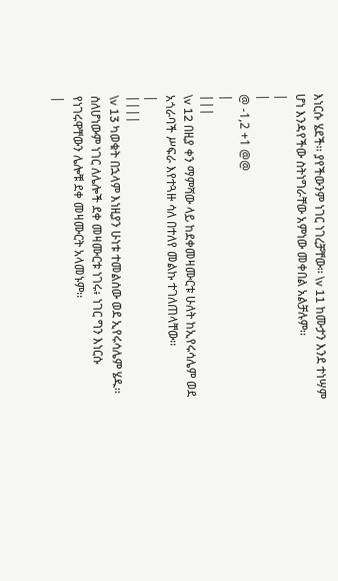እነርሱ ሄደች፡፡ ያየችውንም ነገር ነገረቻቸው፡፡ \v 11 ከሙታን እንደ ተነሣም ሆነ እንዳየችው ስትነግራቸው አምነው መቀበል አልቻሉም፡፡
|
|
@ -1,2 +1 @@
|
|||
\v 12 በዚያ ቀን ማምሻው ላይ ከደቀመዛሙርቱ ሁለት ከኢየሩሳሌም ወደ አጎራባች ሥፍራ እየተጓዙ ሳለ በተለየ መልኩ ተገለጠላቸው፡፡
|
||||
\v 13 ካወቁት በኋላም እነዚያን ሁነቱ ተመልሰው ወደ ኢየሩሳሌም ሄዱ፡፡ ስለሆነውም ነገር ለሌሎች ደቀ መዛሙርቱ ነገሩ፥ ነገር ግን እነርሱ የነገሩዋቸውን ሌሎቹ ደቀ መዛሙርት አላመኑም፡፡
|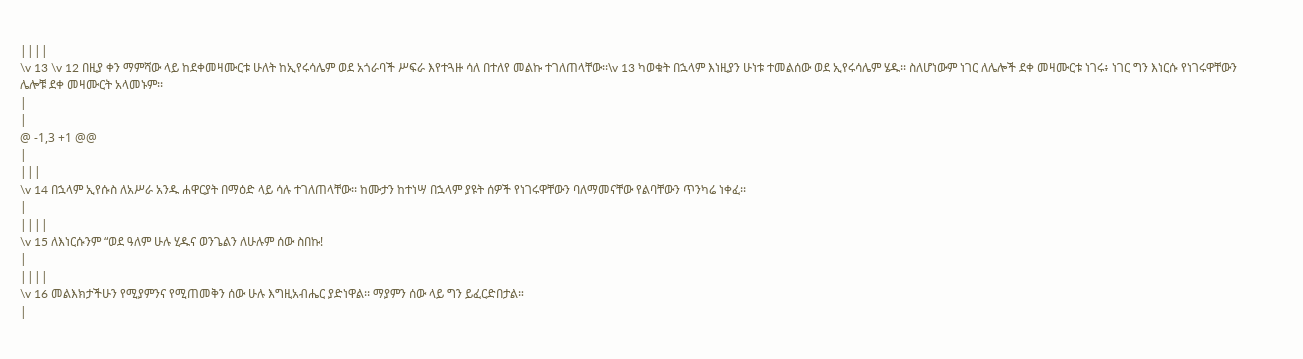||||
\v 13 \v 12 በዚያ ቀን ማምሻው ላይ ከደቀመዛሙርቱ ሁለት ከኢየሩሳሌም ወደ አጎራባች ሥፍራ እየተጓዙ ሳለ በተለየ መልኩ ተገለጠላቸው፡፡\v 13 ካወቁት በኋላም እነዚያን ሁነቱ ተመልሰው ወደ ኢየሩሳሌም ሄዱ፡፡ ስለሆነውም ነገር ለሌሎች ደቀ መዛሙርቱ ነገሩ፥ ነገር ግን እነርሱ የነገሩዋቸውን ሌሎቹ ደቀ መዛሙርት አላመኑም፡፡
|
|
@ -1,3 +1 @@
|
|||
\v 14 በኋላም ኢየሱስ ለአሥራ አንዱ ሐዋርያት በማዕድ ላይ ሳሉ ተገለጠላቸው፡፡ ከሙታን ከተነሣ በኋላም ያዩት ሰዎች የነገሩዋቸውን ባለማመናቸው የልባቸውን ጥንካሬ ነቀፈ፡፡
|
||||
\v 15 ለእነርሱንም “ወደ ዓለም ሁሉ ሂዱና ወንጌልን ለሁሉም ሰው ስበኩ!
|
||||
\v 16 መልእክታችሁን የሚያምንና የሚጠመቅን ሰው ሁሉ እግዚአብሔር ያድነዋል፡፡ ማያምን ሰው ላይ ግን ይፈርድበታል።
|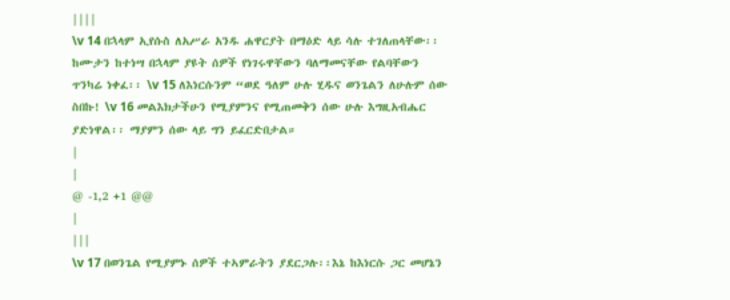||||
\v 14 በኋላም ኢየሱስ ለአሥራ አንዱ ሐዋርያት በማዕድ ላይ ሳሉ ተገለጠላቸው፡፡ ከሙታን ከተነሣ በኋላም ያዩት ሰዎች የነገሩዋቸውን ባለማመናቸው የልባቸውን ጥንካሬ ነቀፈ፡፡ \v 15 ለእነርሱንም “ወደ ዓለም ሁሉ ሂዱና ወንጌልን ለሁሉም ሰው ስበኩ! \v 16 መልእክታችሁን የሚያምንና የሚጠመቅን ሰው ሁሉ እግዚአብሔር ያድነዋል፡፡ ማያምን ሰው ላይ ግን ይፈርድበታል።
|
|
@ -1,2 +1 @@
|
|||
\v 17 በወንጌል የሚያምኑ ሰዎች ተኣምራትን ያደርጋሉ፡፡እኔ ከእነርሱ ጋር መሆኔን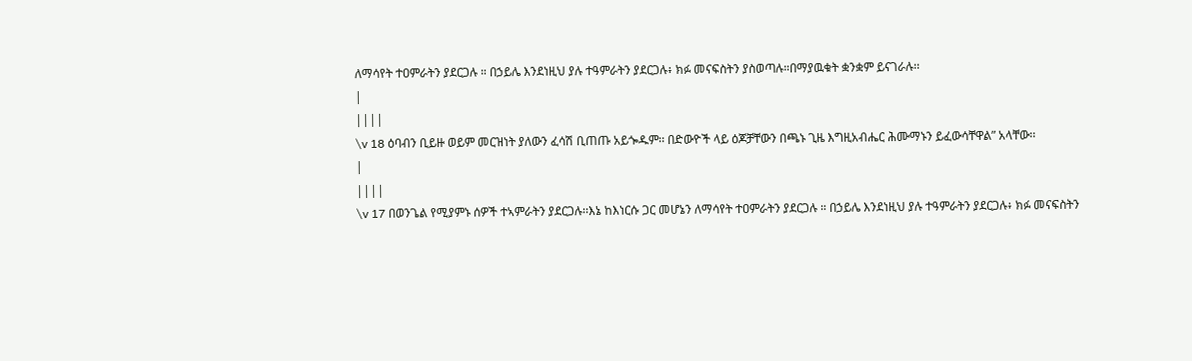ለማሳየት ተዐምራትን ያደርጋሉ ። በኃይሌ እንደነዚህ ያሉ ተዓምራትን ያደርጋሉ፥ ክፉ መናፍስትን ያስወጣሉ።በማያዉቁት ቋንቋም ይናገራሉ፡፡
|
||||
\v 18 ዕባብን ቢይዙ ወይም መርዝነት ያለውን ፈሳሽ ቢጠጡ አይጐዱም፡፡ በድውዮች ላይ ዕጆቻቸውን በጫኑ ጊዜ እግዚአብሔር ሕሙማኑን ይፈውሳቸዋል” አላቸው፡፡
|
||||
\v 17 በወንጌል የሚያምኑ ሰዎች ተኣምራትን ያደርጋሉ፡፡እኔ ከእነርሱ ጋር መሆኔን ለማሳየት ተዐምራትን ያደርጋሉ ። በኃይሌ እንደነዚህ ያሉ ተዓምራትን ያደርጋሉ፥ ክፉ መናፍስትን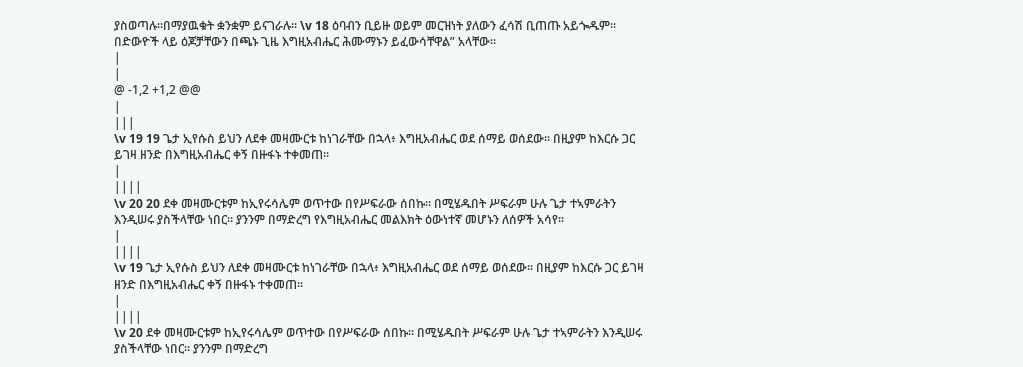ያስወጣሉ።በማያዉቁት ቋንቋም ይናገራሉ፡፡ \v 18 ዕባብን ቢይዙ ወይም መርዝነት ያለውን ፈሳሽ ቢጠጡ አይጐዱም፡፡ በድውዮች ላይ ዕጆቻቸውን በጫኑ ጊዜ እግዚአብሔር ሕሙማኑን ይፈውሳቸዋል” አላቸው፡፡
|
|
@ -1,2 +1,2 @@
|
|||
\v 19 19 ጌታ ኢየሱስ ይህን ለደቀ መዛሙርቱ ከነገራቸው በኋላ፥ እግዚአብሔር ወደ ሰማይ ወሰደው፡፡ በዚያም ከእርሱ ጋር ይገዛ ዘንድ በእግዚአብሔር ቀኝ በዙፋኑ ተቀመጠ፡፡
|
||||
\v 20 20 ደቀ መዛሙርቱም ከኢየሩሳሌም ወጥተው በየሥፍራው ሰበኩ፡፡ በሚሄዱበት ሥፍራም ሁሉ ጌታ ተኣምራትን እንዲሠሩ ያስችላቸው ነበር። ያንንም በማድረግ የእግዚአብሔር መልእክት ዕውነተኛ መሆኑን ለሰዎች አሳየ፡፡
|
||||
\v 19 ጌታ ኢየሱስ ይህን ለደቀ መዛሙርቱ ከነገራቸው በኋላ፥ እግዚአብሔር ወደ ሰማይ ወሰደው፡፡ በዚያም ከእርሱ ጋር ይገዛ ዘንድ በእግዚአብሔር ቀኝ በዙፋኑ ተቀመጠ፡፡
|
||||
\v 20 ደቀ መዛሙርቱም ከኢየሩሳሌም ወጥተው በየሥፍራው ሰበኩ፡፡ በሚሄዱበት ሥፍራም ሁሉ ጌታ ተኣምራትን እንዲሠሩ ያስችላቸው ነበር። ያንንም በማድረግ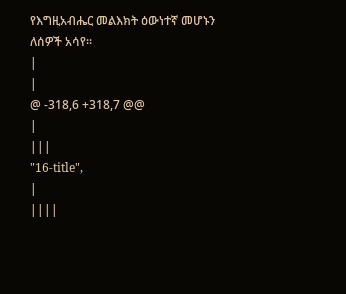የእግዚአብሔር መልእክት ዕውነተኛ መሆኑን ለሰዎች አሳየ፡፡
|
|
@ -318,6 +318,7 @@
|
|||
"16-title",
|
||||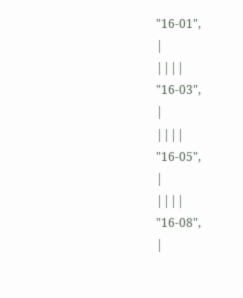"16-01",
|
||||
"16-03",
|
||||
"16-05",
|
||||
"16-08",
|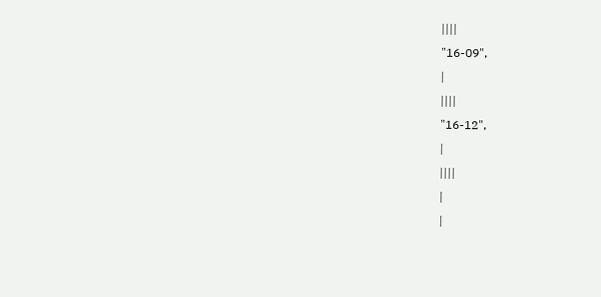||||
"16-09",
|
||||
"16-12",
|
||||
|
|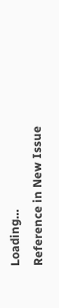Loading…
Reference in New Issue